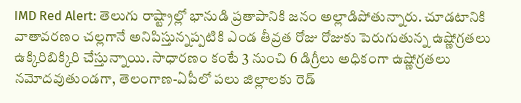IMD Red Alert: తెలుగు రాష్ట్రాల్లో భానుడి ప్రతాపానికి జనం అల్లాడిపోతున్నారు. చూడటానికి వాతావరణం చల్లగానే అనిపిస్తున్నప్పటికి ఎండ తీవ్రత రోజు రోజుకు పెరుగుతున్న ఉష్ణోగ్రతలు ఉక్కిరిబిక్కిరి చేస్తున్నాయి. సాధారణం కంటే 3 నుంచి 6 డిగ్రీలు అధికంగా ఉష్ణోగ్రతలు నమోదవుతుండగా, తెలంగాణ-ఏపీలో పలు జిల్లాలకు రెడ్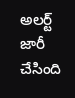అలర్ట్ జారీ చేసింది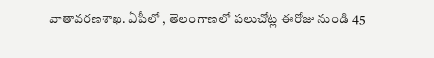వాతావరణశాఖ. ఏపీలో , తెలంగాణలో పలుచోట్ల ఈరోజు నుండి 45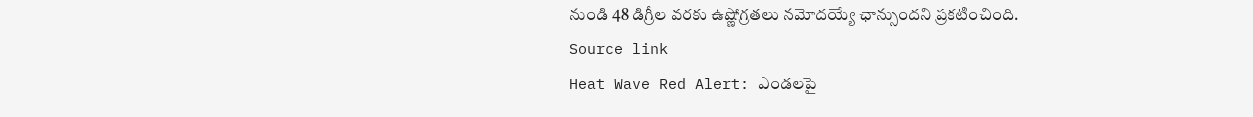నుండి 48 డిగ్రీల వరకు ఉష్ణోగ్రతలు నమోదయ్యే ఛాన్సుందని ప్రకటించింది.
Source link
Heat Wave Red Alert: ఎండలపై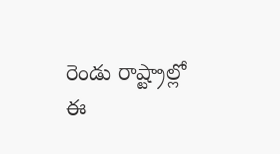రెండు రాష్ట్రాల్లో ఈ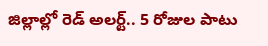జిల్లాల్లో రెడ్ అలర్ట్.. 5 రోజుల పాటు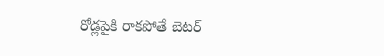రోడ్లపైకి రాకపోతే బెటర్